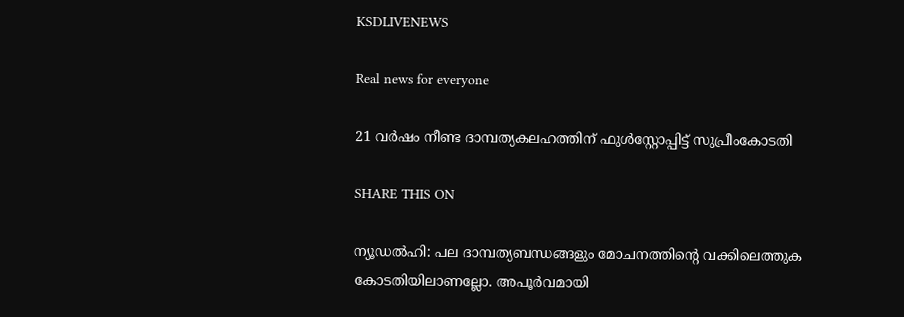KSDLIVENEWS

Real news for everyone

21 വര്‍ഷം നീണ്ട ദാമ്പത്യകലഹത്തിന് ഫുള്‍സ്റ്റോപ്പിട്ട് സുപ്രീംകോടതി

SHARE THIS ON

ന്യൂഡൽഹി: പല ദാമ്പത്യബന്ധങ്ങളും മോചനത്തിന്റെ വക്കിലെത്തുക കോടതിയിലാണല്ലോ. അപൂർവമായി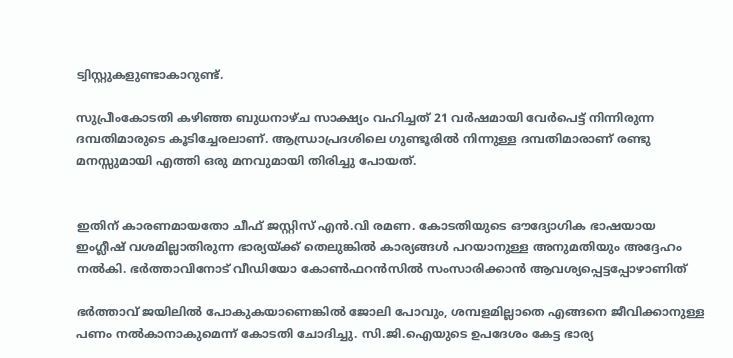ട്വിസ്റ്റുകളുണ്ടാകാറുണ്ട്.

സുപ്രീംകോടതി കഴിഞ്ഞ ബുധനാഴ്ച സാക്ഷ്യം വഹിച്ചത് 21 വർഷമായി വേർപെട്ട് നിന്നിരുന്ന ദമ്പതിമാരുടെ കൂടിച്ചേരലാണ്. ആന്ധ്രാപ്രദശിലെ ഗുണ്ടൂരിൽ നിന്നുള്ള ദമ്പതിമാരാണ് രണ്ടു മനസ്സുമായി എത്തി ഒരു മനവുമായി തിരിച്ചു പോയത്.


ഇതിന് കാരണമായതോ ചീഫ് ജസ്റ്റിസ് എൻ.വി രമണ. കോടതിയുടെ ഔദ്യോഗിക ഭാഷയായ ഇംഗ്ലീഷ് വശമില്ലാതിരുന്ന ഭാര്യയ്ക്ക് തെലുങ്കിൽ കാര്യങ്ങൾ പറയാനുള്ള അനുമതിയും അദ്ദേഹം നൽകി. ഭർത്താവിനോട് വീഡിയോ കോൺഫറൻസിൽ സംസാരിക്കാൻ ആവശ്യപ്പെട്ടപ്പോഴാണിത്

ഭർത്താവ് ജയിലിൽ പോകുകയാണെങ്കിൽ ജോലി പോവും, ശമ്പളമില്ലാതെ എങ്ങനെ ജീവിക്കാനുള്ള പണം നൽകാനാകുമെന്ന് കോടതി ചോദിച്ചു. സി.ജി.ഐയുടെ ഉപദേശം കേട്ട ഭാര്യ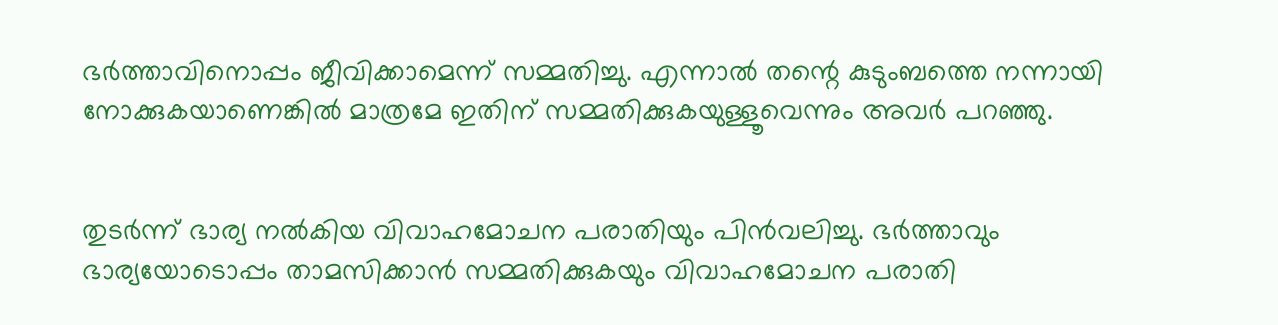ഭർത്താവിനൊപ്പം ജീവിക്കാമെന്ന് സമ്മതിച്ചു. എന്നാൽ തന്റെ കുടുംബത്തെ നന്നായി നോക്കുകയാണെങ്കിൽ മാത്രമേ ഇതിന് സമ്മതിക്കുകയുള്ളൂവെന്നും അവർ പറഞ്ഞു.


തുടർന്ന് ഭാര്യ നൽകിയ വിവാഹമോചന പരാതിയും പിൻവലിച്ചു. ഭർത്താവും ഭാര്യയോടൊപ്പം താമസിക്കാൻ സമ്മതിക്കുകയും വിവാഹമോചന പരാതി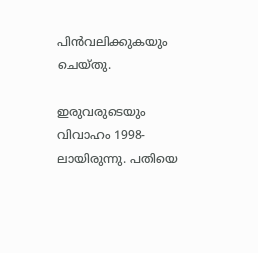പിൻവലിക്കുകയും ചെയ്തു.

ഇരുവരുടെയും വിവാഹം 1998-ലായിരുന്നു. പതിയെ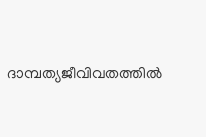ദാമ്പത്യജീവിവതത്തിൽ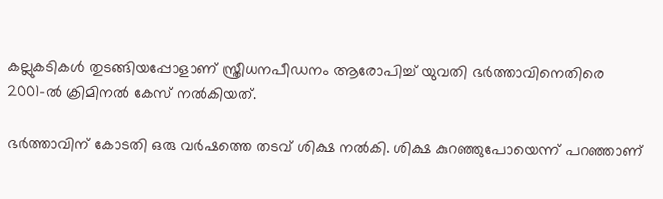കല്ലുകടികൾ തുടങ്ങിയപ്പോളാണ് സ്ത്രീധനപീഡനം ആരോപിച്ച് യുവതി ഭർത്താവിനെതിരെ 2001-ൽ ക്രിമിനൽ കേസ് നൽകിയത്.

ഭർത്താവിന് കോടതി ഒരു വർഷത്തെ തടവ് ശിക്ഷ നൽകി. ശിക്ഷ കുറഞ്ഞുപോയെന്ന് പറഞ്ഞാണ്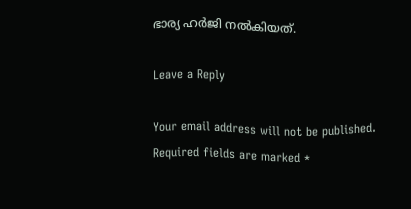ഭാര്യ ഹർജി നൽകിയത്.

Leave a Reply

Your email address will not be published. Required fields are marked *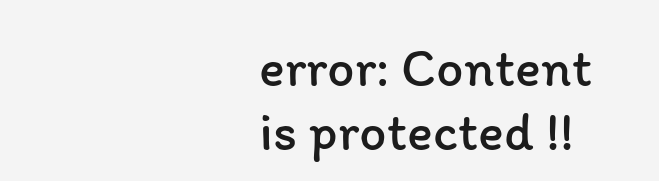error: Content is protected !!